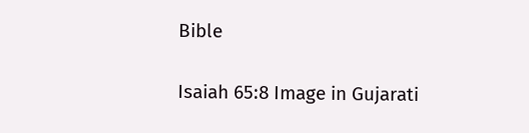Bible

Isaiah 65:8 Image in Gujarati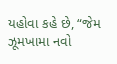યહોવા કહે છે, “જેમ ઝૂમખામા નવો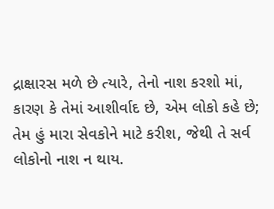દ્રાક્ષારસ મળે છે ત્યારે, તેનો નાશ કરશો માં, કારણ કે તેમાં આશીર્વાદ છે, એમ લોકો કહે છે; તેમ હું મારા સેવકોને માટે કરીશ, જેથી તે સર્વ લોકોનો નાશ ન થાય.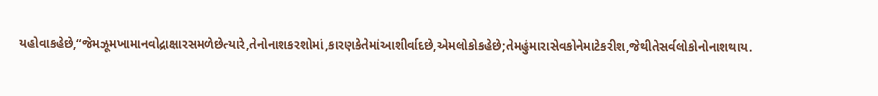યહોવાકહેછે,“જેમઝૂમખામાનવોદ્રાક્ષારસમળેછેત્યારે,તેનોનાશકરશોમાં,કારણકેતેમાંઆશીર્વાદછે,એમલોકોકહેછે;તેમહુંમારાસેવકોનેમાટેકરીશ,જેથીતેસર્વલોકોનોનાશથાય.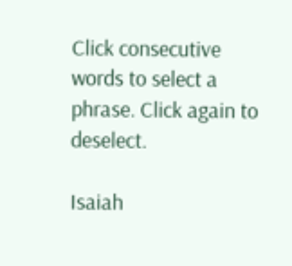Click consecutive words to select a phrase. Click again to deselect.

Isaiah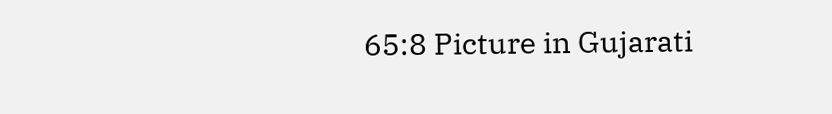65:8 Picture in Gujarati